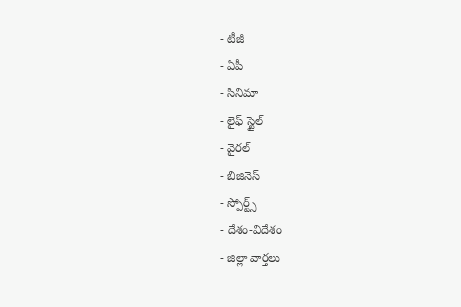- టీజీ
- ఏపీ
- సినిమా
- లైఫ్ స్టైల్
- వైరల్
- బిజినెస్
- స్పోర్ట్స్
- దేశం-విదేశం
- జిల్లా వార్తలు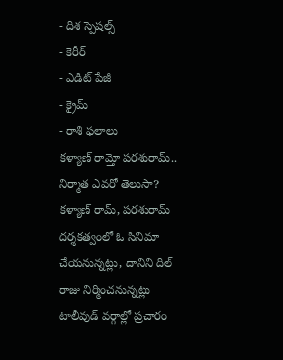- దిశ స్పెషల్స్
- కెరీర్
- ఎడిట్ పేజీ
- క్రైమ్
- రాశి ఫలాలు
కళ్యాణ్ రామ్తో పరశురామ్.. నిర్మాత ఎవరో తెలుసా?
కళ్యాణ్ రామ్, పరశురామ్ దర్శకత్వంలో ఓ సినిమా చేయనున్నట్లు, దానిని దిల్ రాజు నిర్మించనున్నట్లు టాలీవుడ్ వర్గాల్లో ప్రచారం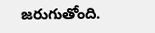జరుగుతోంది.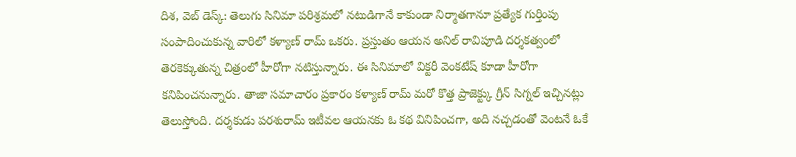దిశ, వెబ్ డెస్క్: తెలుగు సినిమా పరిశ్రమలో నటుడిగానే కాకుండా నిర్మాతగానూ ప్రత్యేక గుర్తింపు సంపాదించుకున్న వారిలో కళ్యాణ్ రామ్ ఒకరు. ప్రస్తుతం ఆయన అనిల్ రావిపూడి దర్శకత్వంలో తెరకెక్కుతున్న చిత్రంలో హీరోగా నటిస్తున్నారు. ఈ సినిమాలో విక్టరీ వెంకటేష్ కూడా హీరోగా కనిపించనున్నారు. తాజా సమాచారం ప్రకారం కళ్యాణ్ రామ్ మరో కొత్త ప్రాజెక్ట్కు గ్రీన్ సిగ్నల్ ఇచ్చినట్లు తెలుస్తోంది. దర్శకుడు పరశురామ్ ఇటీవల ఆయనకు ఓ కథ వినిపించగా, అది నచ్చడంతో వెంటనే ఓకే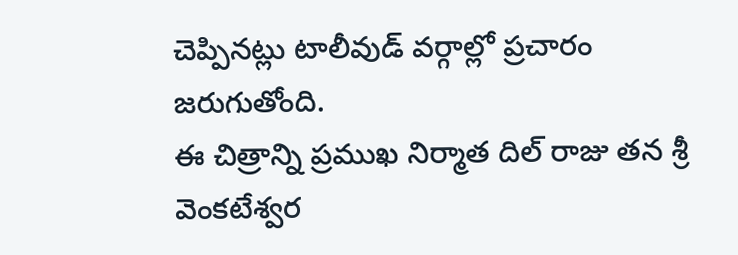చెప్పినట్లు టాలీవుడ్ వర్గాల్లో ప్రచారం జరుగుతోంది.
ఈ చిత్రాన్ని ప్రముఖ నిర్మాత దిల్ రాజు తన శ్రీ వెంకటేశ్వర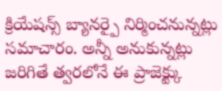క్రియేషన్స్ బ్యానర్పై నిర్మించనున్నట్లు సమాచారం. అన్నీ అనుకున్నట్లు జరిగితే త్వరలోనే ఈ ప్రాజెక్ట్కు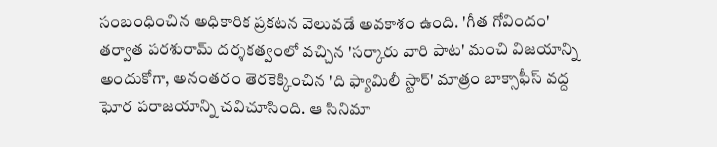సంబంధించిన అధికారిక ప్రకటన వెలువడే అవకాశం ఉంది. 'గీత గోవిందం' తర్వాత పరశురామ్ దర్శకత్వంలో వచ్చిన 'సర్కారు వారి పాట' మంచి విజయాన్ని అందుకోగా, అనంతరం తెరకెక్కించిన 'ది ఫ్యామిలీ స్టార్' మాత్రం బాక్సాఫీస్ వద్ద ఘోర పరాజయాన్ని చవిచూసింది. ఆ సినిమా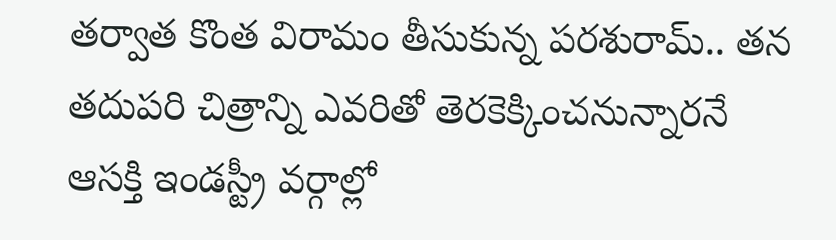తర్వాత కొంత విరామం తీసుకున్న పరశురామ్.. తన తదుపరి చిత్రాన్ని ఎవరితో తెరకెక్కించనున్నారనే ఆసక్తి ఇండస్ట్రీ వర్గాల్లో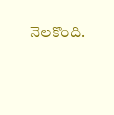నెలకొంది.